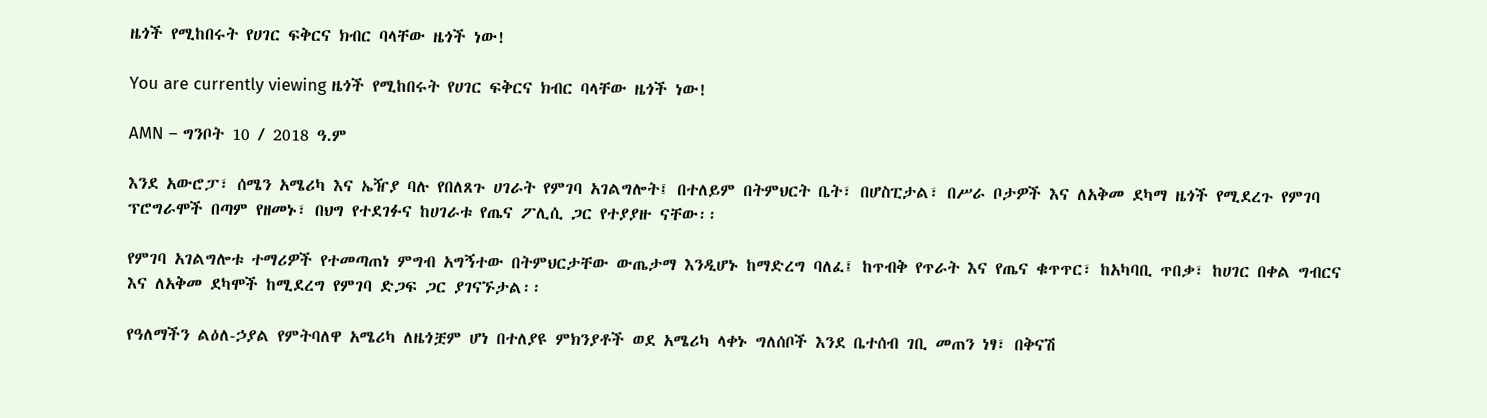ዜጎች የሚከበሩት የሀገር ፍቅርና ክብር ባላቸው ዜጎች ነው!

You are currently viewing ዜጎች የሚከበሩት የሀገር ፍቅርና ክብር ባላቸው ዜጎች ነው!

AMN – ግንቦት 10 / 2018 ዓ.ም

እንደ አውሮፓ፣ ሰሜን አሜሪካ እና ኤዥያ ባሉ የበለጸጉ ሀገራት የምገባ አገልግሎት፤ በተለይም በትምህርት ቤት፣ በሆስፒታል፣ በሥራ ቦታዎች እና ለአቅመ ደካማ ዜጎች የሚደረጉ የምገባ ፕሮግራሞች በጣም የዘመኑ፣ በህግ የተደገፉና ከሀገራቱ የጤና ፖሊሲ ጋር የተያያዙ ናቸው፡፡

የምገባ አገልግሎቱ ተማሪዎች የተመጣጠነ ምግብ አግኝተው በትምህርታቸው ውጤታማ እንዲሆኑ ከማድረግ ባለፈ፤ ከጥብቅ የጥራት እና የጤና ቁጥጥር፣ ከአካባቢ ጥበቃ፣ ከሀገር በቀል ግብርና እና ለአቅመ ደካሞች ከሚደረግ የምገባ ድጋፍ ጋር ያገናኙታል፡፡

የዓለማችን ልዕለ-ኃያል የምትባለዋ አሜሪካ ለዜጎቿም ሆነ በተለያዩ ምክንያቶች ወደ አሜሪካ ላቀኑ ግለሰቦች እንደ ቤተሰብ ገቢ መጠን ነፃ፣ በቅናሽ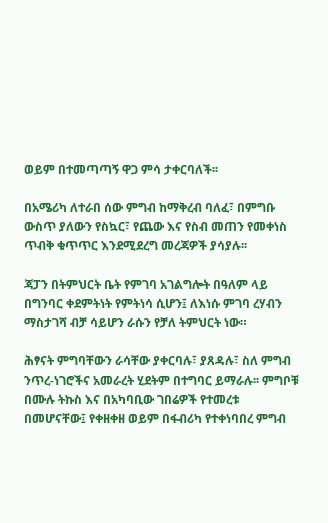ወይም በተመጣጣኝ ዋጋ ምሳ ታቀርባለች፡፡

በአሜሪካ ለተራበ ሰው ምግብ ከማቅረብ ባለፈ፣ በምግቡ ውስጥ ያለውን የስኳር፣ የጨው እና የስብ መጠን የመቀነስ ጥብቅ ቁጥጥር እንደሚደረግ መረጃዎች ያሳያሉ፡፡

ጃፓን በትምህርት ቤት የምገባ አገልግሎት በዓለም ላይ በግንባር ቀደምትነት የምትነሳ ሲሆን፤ ለእነሱ ምገባ ረሃብን ማስታገሻ ብቻ ሳይሆን ራሱን የቻለ ትምህርት ነው።

ሕፃናት ምግባቸውን ራሳቸው ያቀርባሉ፣ ያጸዳሉ፣ ስለ ምግብ ንጥረ-ነገሮችና አመራረት ሂደትም በተግባር ይማራሉ፡፡ ምግቦቹ በሙሉ ትኩስ እና በአካባቢው ገበሬዎች የተመረቱ በመሆናቸው፤ የቀዘቀዘ ወይም በፋብሪካ የተቀነባበረ ምግብ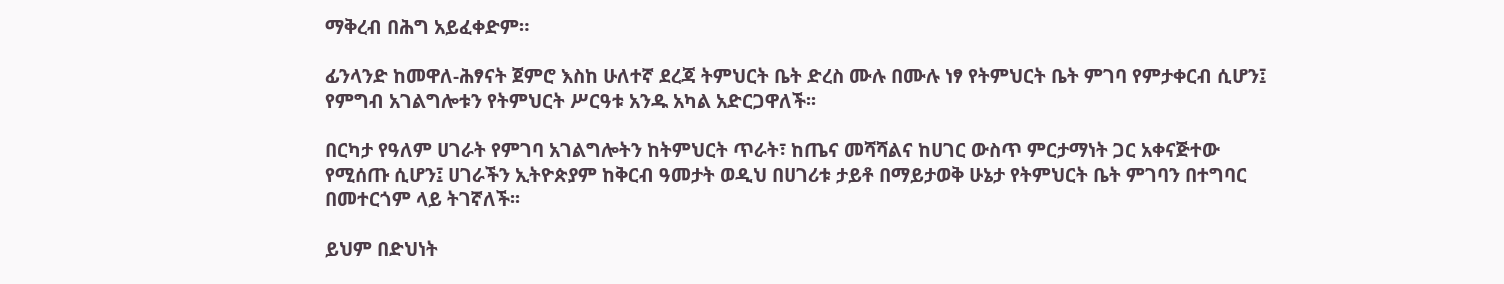ማቅረብ በሕግ አይፈቀድም።

ፊንላንድ ከመዋለ-ሕፃናት ጀምሮ እስከ ሁለተኛ ደረጃ ትምህርት ቤት ድረስ ሙሉ በሙሉ ነፃ የትምህርት ቤት ምገባ የምታቀርብ ሲሆን፤ የምግብ አገልግሎቱን የትምህርት ሥርዓቱ አንዱ አካል አድርጋዋለች፡፡

በርካታ የዓለም ሀገራት የምገባ አገልግሎትን ከትምህርት ጥራት፣ ከጤና መሻሻልና ከሀገር ውስጥ ምርታማነት ጋር አቀናጅተው የሚሰጡ ሲሆን፤ ሀገራችን ኢትዮጵያም ከቅርብ ዓመታት ወዲህ በሀገሪቱ ታይቶ በማይታወቅ ሁኔታ የትምህርት ቤት ምገባን በተግባር በመተርጎም ላይ ትገኛለች፡፡

ይህም በድህነት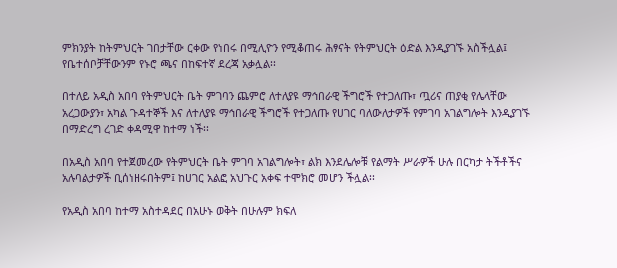ምክንያት ከትምህርት ገበታቸው ርቀው የነበሩ በሚሊዮን የሚቆጠሩ ሕፃናት የትምህርት ዕድል እንዲያገኙ አስችሏል፤ የቤተሰቦቻቸውንም የኑሮ ጫና በከፍተኛ ደረጃ አቃሏል፡፡

በተለይ አዲስ አበባ የትምህርት ቤት ምገባን ጨምሮ ለተለያዩ ማኅበራዊ ችግሮች የተጋለጡ፣ ጧሪና ጠያቂ የሌላቸው አረጋውያን፣ አካል ጉዳተኞች እና ለተለያዩ ማኅበራዊ ችግሮች የተጋለጡ የሀገር ባለውለታዎች የምገባ አገልግሎት እንዲያገኙ በማድረግ ረገድ ቀዳሚዋ ከተማ ነች፡፡

በአዲስ አበባ የተጀመረው የትምህርት ቤት ምገባ አገልግሎት፣ ልክ እንደሌሎቹ የልማት ሥራዎች ሁሉ በርካታ ትችቶችና አሉባልታዎች ቢሰነዘሩበትም፤ ከሀገር አልፎ አህጉር አቀፍ ተሞክሮ መሆን ችሏል፡፡

የአዲስ አበባ ከተማ አስተዳደር በአሁኑ ወቅት በሁሉም ክፍለ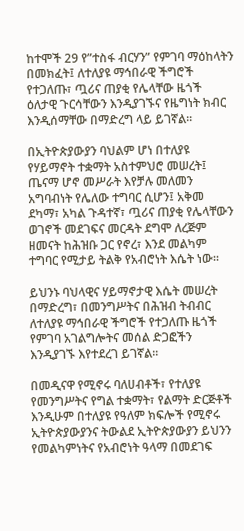ከተሞች 29 የ”ተስፋ ብርሃን” የምገባ ማዕከላትን በመክፈት፤ ለተለያዩ ማኅበራዊ ችግሮች የተጋለጡ፣ ጧሪና ጠያቂ የሌላቸው ዜጎች ዕለታዊ ጉርሳቸውን እንዲያገኙና የዜግነት ክብር እንዲሰማቸው በማድረግ ላይ ይገኛል፡፡

በኢትዮጵያውያን ባህልም ሆነ በተለያዩ የሃይማኖት ተቋማት አስተምህሮ መሠረት፤ ጤናማ ሆኖ መሥራት እየቻሉ መለመን አግባብነት የሌለው ተግባር ሲሆን፤ አቅመ ደካማ፣ አካል ጉዳተኛ፣ ጧሪና ጠያቂ የሌላቸውን ወገኖች መደገፍና መርዳት ደግሞ ለረጅም ዘመናት ከሕዝቡ ጋር የኖረ፣ እንደ መልካም ተግባር የሚታይ ትልቅ የአብሮነት እሴት ነው፡፡

ይህንኑ ባህላዊና ሃይማኖታዊ እሴት መሠረት በማድረግ፣ በመንግሥትና በሕዝብ ትብብር ለተለያዩ ማኅበራዊ ችግሮች የተጋለጡ ዜጎች የምገባ አገልግሎትና መሰል ድጋፎችን እንዲያገኙ እየተደረገ ይገኛል፡፡

በመዲናዋ የሚኖሩ ባለሀብቶች፣ የተለያዩ የመንግሥትና የግል ተቋማት፣ የልማት ድርጅቶች እንዲሁም በተለያዩ የዓለም ክፍሎች የሚኖሩ ኢትዮጵያውያንና ትውልደ ኢትዮጵያውያን ይህንን የመልካምነትና የአብሮነት ዓላማ በመደገፍ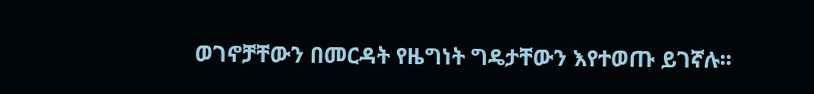ወገኖቻቸውን በመርዳት የዜግነት ግዴታቸውን እየተወጡ ይገኛሉ፡፡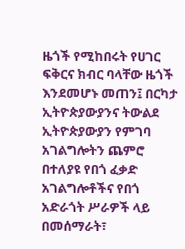ዜጎች የሚከበሩት የሀገር ፍቅርና ክብር ባላቸው ዜጎች እንደመሆኑ መጠን፤ በርካታ ኢትዮጵያውያንና ትውልደ ኢትዮጵያውያን የምገባ አገልግሎትን ጨምሮ በተለያዩ የበጎ ፈቃድ አገልግሎቶችና የበጎ አድራጎት ሥራዎች ላይ በመሰማራት፣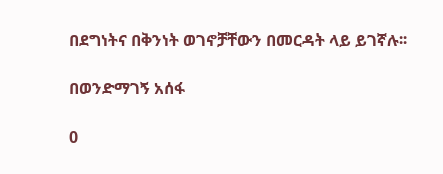በደግነትና በቅንነት ወገኖቻቸውን በመርዳት ላይ ይገኛሉ፡፡

በወንድማገኝ አሰፋ

0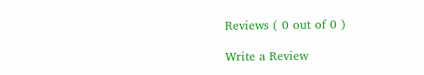Reviews ( 0 out of 0 )

Write a Review